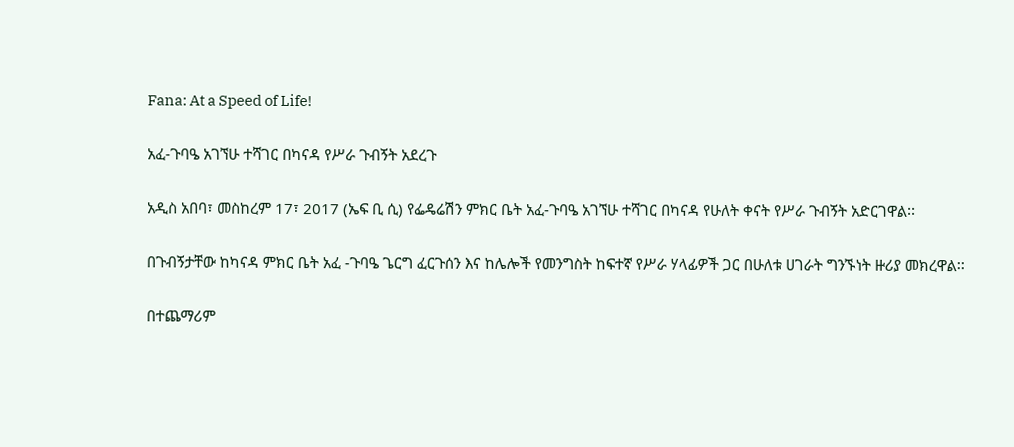Fana: At a Speed of Life!

አፈ-ጉባዔ አገኘሁ ተሻገር በካናዳ የሥራ ጉብኝት አደረጉ

አዲስ አበባ፣ መስከረም 17፣ 2017 (ኤፍ ቢ ሲ) የፌዴሬሽን ምክር ቤት አፈ-ጉባዔ አገኘሁ ተሻገር በካናዳ የሁለት ቀናት የሥራ ጉብኝት አድርገዋል፡፡

በጉብኝታቸው ከካናዳ ምክር ቤት አፈ -ጉባዔ ጌርግ ፈርጉሰን እና ከሌሎች የመንግስት ከፍተኛ የሥራ ሃላፊዎች ጋር በሁለቱ ሀገራት ግንኙነት ዙሪያ መክረዋል፡፡

በተጨማሪም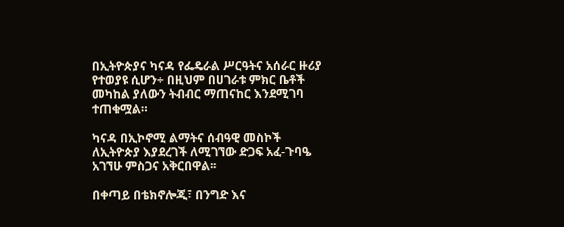በኢትዮጵያና ካናዳ የፌዴራል ሥርዓትና አሰራር ዙሪያ የተወያዩ ሲሆን÷ በዚህም በሀገራቱ ምክር ቤቶች መካከል ያለውን ትብብር ማጠናከር እንደሚገባ ተጠቁሟል።

ካናዳ በኢኮኖሚ ልማትና ሰብዓዊ መስኮች ለኢትዮጵያ እያደረገች ለሚገኘው ድጋፍ አፈ-ጉባዔ አገኘሁ ምስጋና አቅርበዋል፡፡

በቀጣይ በቴክኖሎጂ፣ በንግድ እና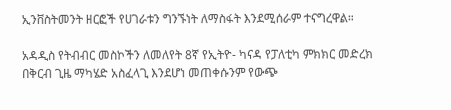ኢንቨስትመንት ዘርፎች የሀገራቱን ግንኙነት ለማስፋት እንደሚሰራም ተናግረዋል።

አዳዲስ የትብብር መስኮችን ለመለየት 8ኛ የኢትዮ- ካናዳ የፓለቲካ ምክክር መድረክ በቅርብ ጊዜ ማካሄድ አስፈላጊ እንደሆነ መጠቀሱንም የውጭ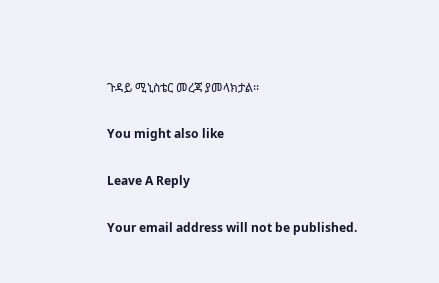ጉዳይ ሚኒስቴር መረጃ ያመላክታል፡፡

You might also like

Leave A Reply

Your email address will not be published.